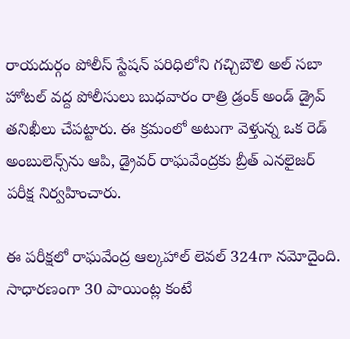రాయదుర్గం పోలీస్ స్టేషన్ పరిధిలోని గచ్చిబౌలి అల్ సబా హోటల్ వద్ద పోలీసులు బుధవారం రాత్రి డ్రంక్ అండ్ డ్రైవ్ తనిఖీలు చేపట్టారు. ఈ క్రమంలో అటుగా వెళ్తున్న ఒక రెడ్ అంబులెన్స్‌ను ఆపి, డ్రైవర్ రాఘవేంద్రకు బ్రీత్ ఎనలైజర్ పరీక్ష నిర్వహించారు.

ఈ పరీక్షలో రాఘవేంద్ర ఆల్కహాల్ లెవల్ 324గా నమోదైంది. సాధారణంగా 30 పాయింట్ల కంటే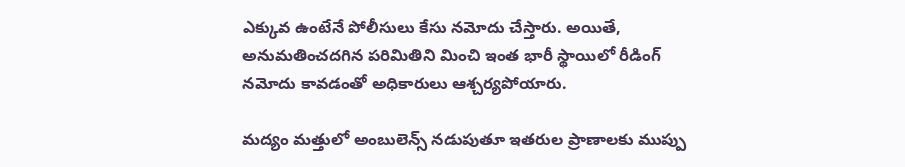ఎక్కువ ఉంటేనే పోలీసులు కేసు నమోదు చేస్తారు. అయితే, అనుమతించదగిన పరిమితిని మించి ఇంత భారీ స్థాయిలో రీడింగ్ నమోదు కావడంతో అధికారులు ఆశ్చర్యపోయారు.

మద్యం మత్తులో అంబులెన్స్ నడుపుతూ ఇతరుల ప్రాణాలకు ముప్పు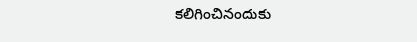కలిగించినందుకు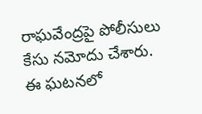రాఘవేంద్రపై పోలీసులు కేసు నమోదు చేశారు. ఈ ఘటనలో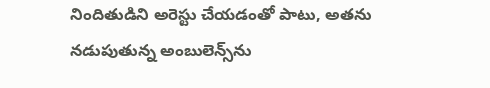నిందితుడిని అరెస్టు చేయడంతో పాటు, అతను నడుపుతున్న అంబులెన్స్‌ను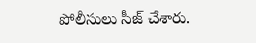పోలీసులు సీజ్ చేశారు.